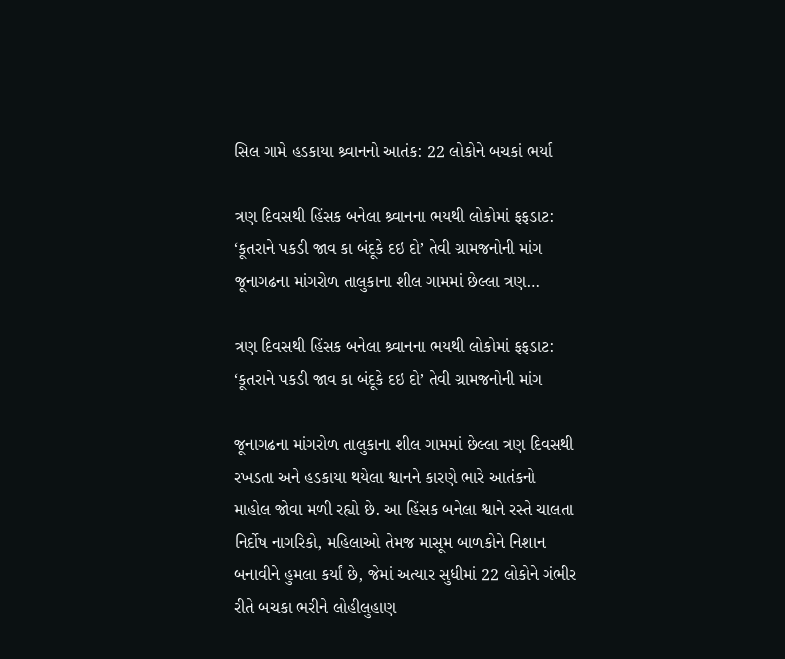સિલ ગામે હડકાયા શ્ર્વાનનો આતંક: 22 લોકોને બચકાં ભર્યા

ત્રણ દિવસથી હિંસક બનેલા શ્ર્વાનના ભયથી લોકોમાં ફફડાટ: ‘કૂતરાને પકડી જાવ કા બંદૂકે દઇ દો’ તેવી ગ્રામજનોની માંગ જૂનાગઢના માંગરોળ તાલુકાના શીલ ગામમાં છેલ્લા ત્રણ…

ત્રણ દિવસથી હિંસક બનેલા શ્ર્વાનના ભયથી લોકોમાં ફફડાટ: ‘કૂતરાને પકડી જાવ કા બંદૂકે દઇ દો’ તેવી ગ્રામજનોની માંગ

જૂનાગઢના માંગરોળ તાલુકાના શીલ ગામમાં છેલ્લા ત્રણ દિવસથી રખડતા અને હડકાયા થયેલા શ્વાનને કારણે ભારે આતંકનો માહોલ જોવા મળી રહ્યો છે. આ હિંસક બનેલા શ્વાને રસ્તે ચાલતા નિર્દોષ નાગરિકો, મહિલાઓ તેમજ માસૂમ બાળકોને નિશાન બનાવીને હુમલા કર્યાં છે, જેમાં અત્યાર સુધીમાં 22 લોકોને ગંભીર રીતે બચકા ભરીને લોહીલુહાણ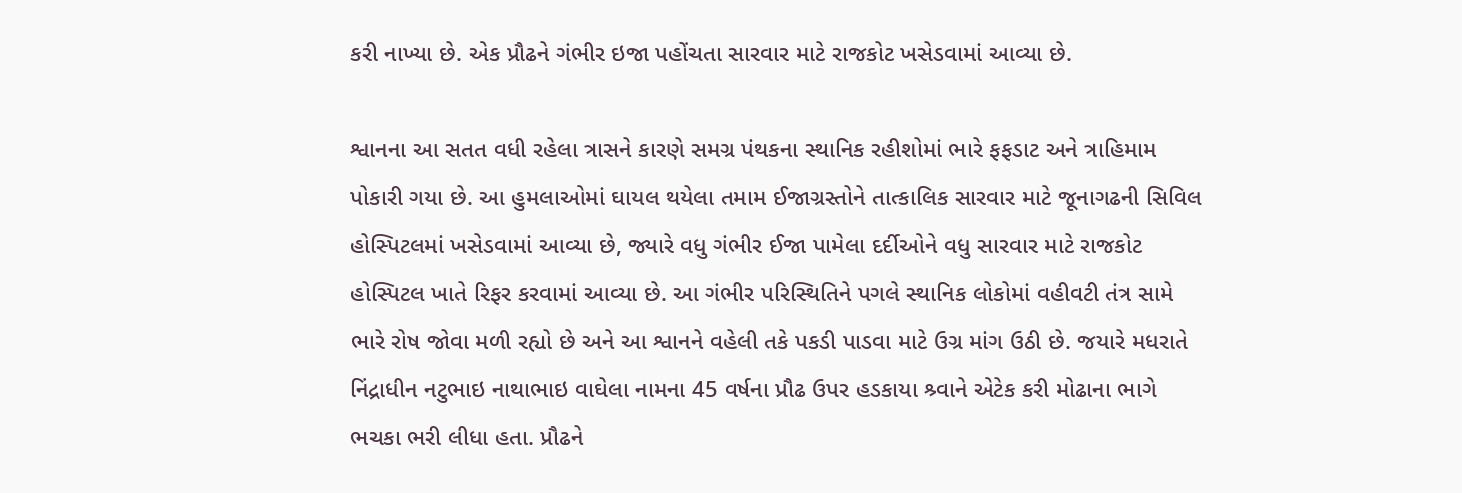કરી નાખ્યા છે. એક પ્રૌઢને ગંભીર ઇજા પહોંચતા સારવાર માટે રાજકોટ ખસેડવામાં આવ્યા છે.

શ્વાનના આ સતત વધી રહેલા ત્રાસને કારણે સમગ્ર પંથકના સ્થાનિક રહીશોમાં ભારે ફફડાટ અને ત્રાહિમામ પોકારી ગયા છે. આ હુમલાઓમાં ઘાયલ થયેલા તમામ ઈજાગ્રસ્તોને તાત્કાલિક સારવાર માટે જૂનાગઢની સિવિલ હોસ્પિટલમાં ખસેડવામાં આવ્યા છે, જ્યારે વધુ ગંભીર ઈજા પામેલા દર્દીઓને વધુ સારવાર માટે રાજકોટ હોસ્પિટલ ખાતે રિફર કરવામાં આવ્યા છે. આ ગંભીર પરિસ્થિતિને પગલે સ્થાનિક લોકોમાં વહીવટી તંત્ર સામે ભારે રોષ જોવા મળી રહ્યો છે અને આ શ્વાનને વહેલી તકે પકડી પાડવા માટે ઉગ્ર માંગ ઉઠી છે. જયારે મધરાતે નિંદ્રાધીન નટુભાઇ નાથાભાઇ વાઘેલા નામના 45 વર્ષના પ્રૌઢ ઉપર હડકાયા શ્ર્વાને એટેક કરી મોઢાના ભાગે ભચકા ભરી લીધા હતા. પ્રૌઢને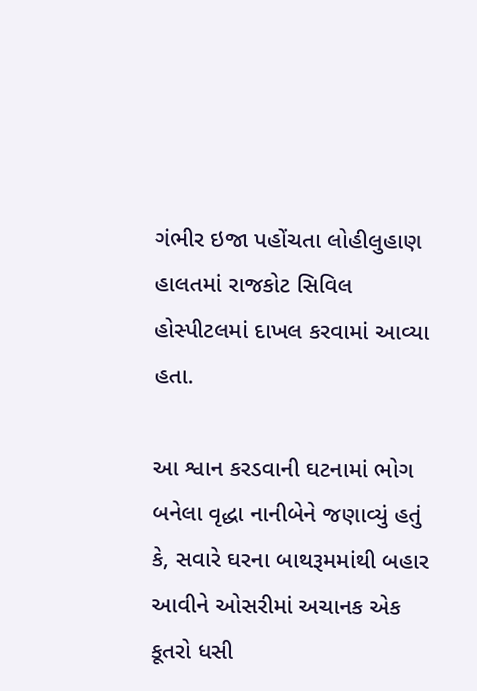ગંભીર ઇજા પહોંચતા લોહીલુહાણ હાલતમાં રાજકોટ સિવિલ હોસ્પીટલમાં દાખલ કરવામાં આવ્યા હતા.

આ શ્વાન કરડવાની ઘટનામાં ભોગ બનેલા વૃદ્ધા નાનીબેને જણાવ્યું હતું કે, સવારે ઘરના બાથરૂમમાંથી બહાર આવીને ઓસરીમાં અચાનક એક કૂતરો ધસી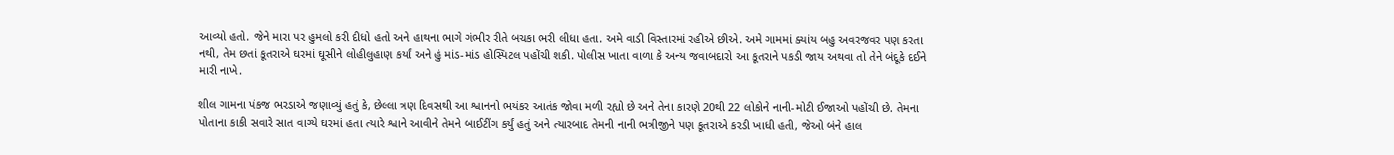આવ્યો હતો. જેને મારા પર હુમલો કરી દીધો હતો અને હાથના ભાગે ગંભીર રીતે બચકા ભરી લીધા હતા. અમે વાડી વિસ્તારમાં રહીએ છીએ. અમે ગામમાં ક્યાંય બહુ અવરજવર પણ કરતા નથી, તેમ છતાં કૂતરાએ ઘરમાં ઘૂસીને લોહીલુહાણ કર્યાં અને હું માંડ-માંડ હોસ્પિટલ પહોંચી શકી. પોલીસ ખાતા વાળા કે અન્ય જવાબદારો આ કૂતરાને પકડી જાય અથવા તો તેને બંદૂકે દઈને મારી નાખે.

શીલ ગામના પંકજ ભરડાએ જણાવ્યું હતું કે, છેલ્લા ત્રણ દિવસથી આ શ્વાનનો ભયંકર આતંક જોવા મળી રહ્યો છે અને તેના કારણે 20થી 22 લોકોને નાની-મોટી ઈજાઓ પહોંચી છે. તેમના પોતાના કાકી સવારે સાત વાગ્યે ઘરમાં હતા ત્યારે શ્વાને આવીને તેમને બાઈટીંગ કર્યું હતું અને ત્યારબાદ તેમની નાની ભત્રીજીને પણ કૂતરાએ કરડી ખાધી હતી, જેઓ બંને હાલ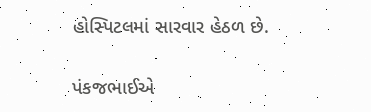હોસ્પિટલમાં સારવાર હેઠળ છે.

પંકજભાઈએ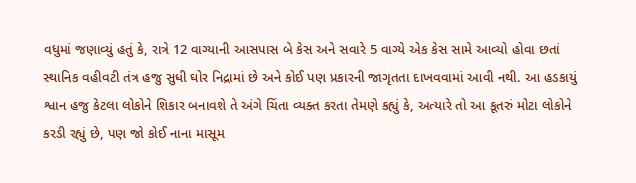વધુમાં જણાવ્યું હતું કે, રાત્રે 12 વાગ્યાની આસપાસ બે કેસ અને સવારે 5 વાગ્યે એક કેસ સામે આવ્યો હોવા છતાં સ્થાનિક વહીવટી તંત્ર હજુ સુધી ઘોર નિદ્રામાં છે અને કોઈ પણ પ્રકારની જાગૃતતા દાખવવામાં આવી નથી. આ હડકાયું શ્વાન હજુ કેટલા લોકોને શિકાર બનાવશે તે અંગે ચિંતા વ્યક્ત કરતા તેમણે કહ્યું કે, અત્યારે તો આ કૂતરું મોટા લોકોને કરડી રહ્યું છે, પણ જો કોઈ નાના માસૂમ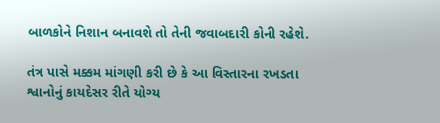બાળકોને નિશાન બનાવશે તો તેની જવાબદારી કોની રહેશે.

તંત્ર પાસે મક્કમ માંગણી કરી છે કે આ વિસ્તારના રખડતા શ્વાનોનું કાયદેસર રીતે યોગ્ય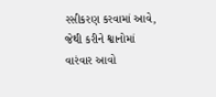રસીકરણ કરવામાં આવે, જેથી કરીને શ્વાનોમાં વારંવાર આવો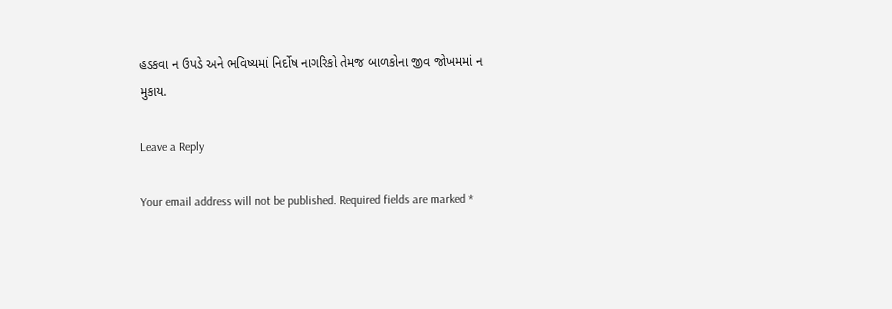હડકવા ન ઉપડે અને ભવિષ્યમાં નિર્દોષ નાગરિકો તેમજ બાળકોના જીવ જોખમમાં ન મુકાય.

Leave a Reply

Your email address will not be published. Required fields are marked *